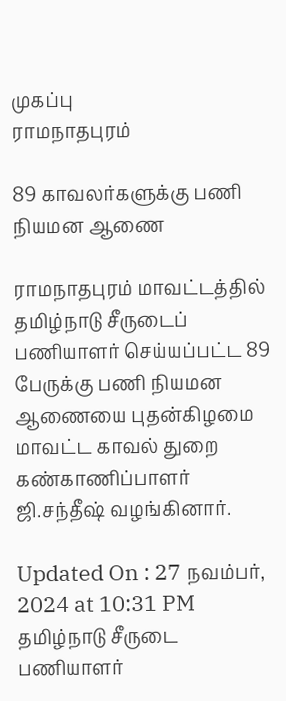முகப்பு
ராமநாதபுரம்

89 காவலர்களுக்கு பணி நியமன ஆணை

ராமநாதபுரம் மாவட்டத்தில் தமிழ்நாடு சீருடைப் பணியாளர் செய்யப்பட்ட 89 பேருக்கு பணி நியமன ஆணையை புதன்கிழமை மாவட்ட காவல் துறை கண்காணிப்பாளர் ஜி.சந்தீஷ் வழங்கினார்.

Updated On : 27 நவம்பர், 2024 at 10:31 PM
தமிழ்நாடு சீருடை பணியாளர்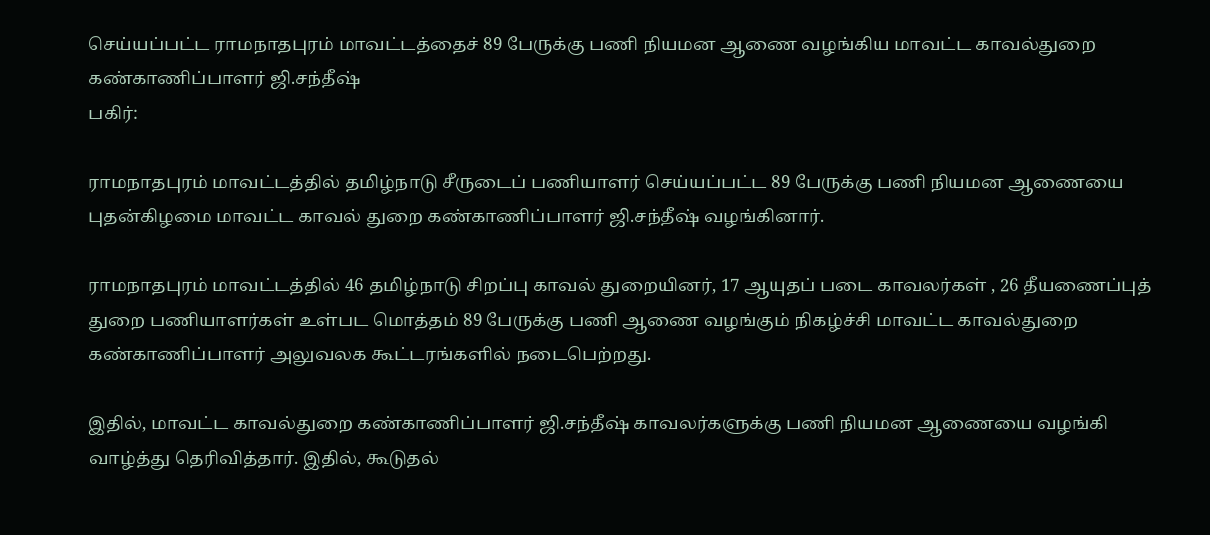செய்யப்பட்ட ராமநாதபுரம் மாவட்டத்தைச் 89 பேருக்கு பணி நியமன ஆணை வழங்கிய மாவட்ட காவல்துறை கண்காணிப்பாளர் ஜி.சந்தீஷ்
பகிர்:

ராமநாதபுரம் மாவட்டத்தில் தமிழ்நாடு சீருடைப் பணியாளர் செய்யப்பட்ட 89 பேருக்கு பணி நியமன ஆணையை புதன்கிழமை மாவட்ட காவல் துறை கண்காணிப்பாளர் ஜி.சந்தீஷ் வழங்கினார்.

ராமநாதபுரம் மாவட்டத்தில் 46 தமிழ்நாடு சிறப்பு காவல் துறையினர், 17 ஆயுதப் படை காவலர்கள் , 26 தீயணைப்புத் துறை பணியாளர்கள் உள்பட மொத்தம் 89 பேருக்கு பணி ஆணை வழங்கும் நிகழ்ச்சி மாவட்ட காவல்துறை கண்காணிப்பாளர் அலுவலக கூட்டரங்களில் நடைபெற்றது.

இதில், மாவட்ட காவல்துறை கண்காணிப்பாளர் ஜி.சந்தீஷ் காவலர்களுக்கு பணி நியமன ஆணையை வழங்கி வாழ்த்து தெரிவித்தார். இதில், கூடுதல்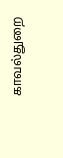காவல்துறை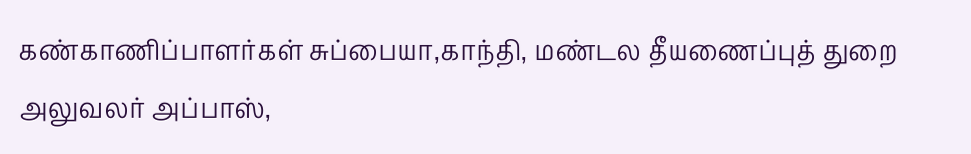கண்காணிப்பாளர்கள் சுப்பையா,காந்தி, மண்டல தீயணைப்புத் துறை அலுவலர் அப்பாஸ்,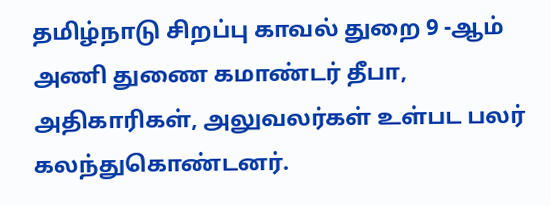தமிழ்நாடு சிறப்பு காவல் துறை 9 -ஆம் அணி துணை கமாண்டர் தீபா, அதிகாரிகள், அலுவலர்கள் உள்பட பலர் கலந்துகொண்டனர்.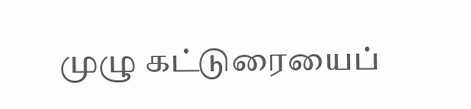முழு கட்டுரையைப்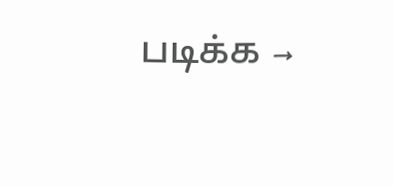படிக்க →